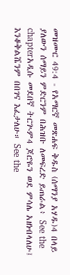መዝሙር 49:4 - የአማርኛ መጽሐፍ ቅዱስ (ሰማንያ አሃዱ)4 በላይ ያለውን ሰማይን ምድርንም በሕዝቡ ለመፍረድ ይጠራል፥ See the chapterአዲሱ መደበኛ ትርጒም4 ጆሮዬን ወደ ምሳሌ አዘነብላለሁ፤ እንቆቅልሼንም በበገና እፈታለሁ። See the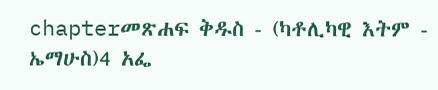chapterመጽሐፍ ቅዱስ - (ካቶሊካዊ እትም - ኤማሁስ)4 አፌ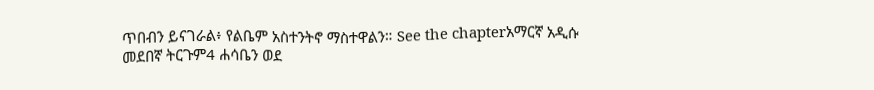ጥበብን ይናገራል፥ የልቤም አስተንትኖ ማስተዋልን። See the chapterአማርኛ አዲሱ መደበኛ ትርጉም4 ሐሳቤን ወደ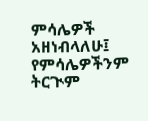ምሳሌዎች አዘነብላለሁ፤ የምሳሌዎችንም ትርጒም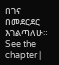በገና በመደርደር እገልጣለሁ። See the chapter |